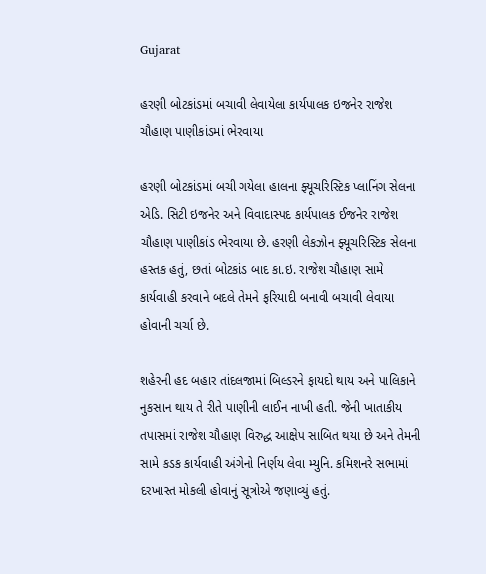Gujarat

હરણી બોટકાંડમાં બચાવી લેવાયેલા કાર્યપાલક ઇજનેર રાજેશ ચૌહાણ પાણીકાંડમાં ભેરવાયા

હરણી બોટકાંડમાં બચી ગયેલા હાલના ફ્યૂચરિસ્ટિક પ્લાનિંગ સેલના એડિ. સિટી ઇજનેર અને વિવાદાસ્પદ કાર્યપાલક ઈજનેર રાજેશ ચૌહાણ પાણીકાંડ ભેરવાયા છે. હરણી લેકઝોન ફ્યૂચરિસ્ટિક સેલના હસ્તક હતું, છતાં બોટકાંડ બાદ કા.ઇ. રાજેશ ચૌહાણ સામે કાર્યવાહી કરવાને બદલે તેમને ફરિયાદી બનાવી બચાવી લેવાયા હોવાની ચર્ચા છે.

શહેરની હદ બહાર તાંદલજામાં બિલ્ડરને ફાયદો થાય અને પાલિકાને નુકસાન થાય તે રીતે પાણીની લાઈન નાખી હતી. જેની ખાતાકીય તપાસમાં રાજેશ ચૌહાણ વિરુદ્ધ આક્ષેપ સાબિત થયા છે અને તેમની સામે કડક કાર્યવાહી અંગેનો નિર્ણય લેવા મ્યુનિ. કમિશનરે સભામાં દરખાસ્ત મોકલી હોવાનું સૂત્રોએ જણાવ્યું હતું.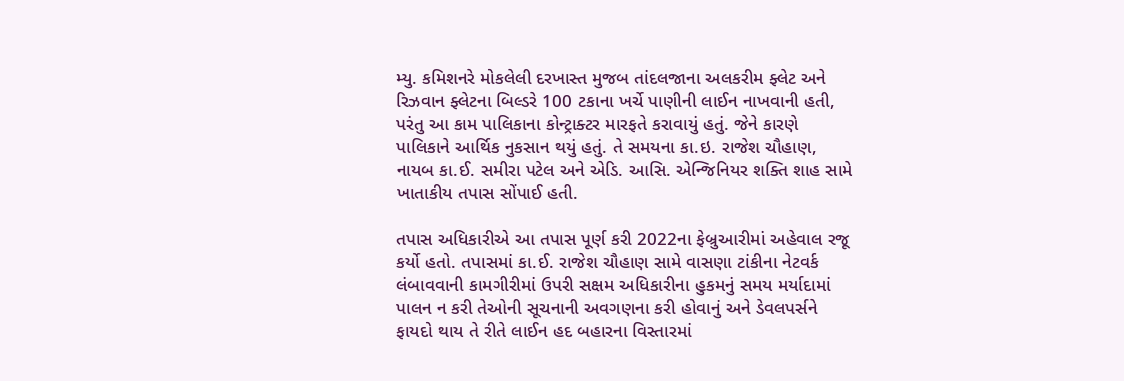મ્યુ. કમિશનરે મોકલેલી દરખાસ્ત મુજબ તાંદલજાના અલકરીમ ફ્લેટ અને રિઝવાન ફ્લેટના બિલ્ડરે 100 ટકાના ખર્ચે પાણીની લાઈન નાખવાની હતી, પરંતુ આ કામ પાલિકાના કોન્ટ્રાક્ટર મારફતે કરાવાયું હતું. જેને કારણે પાલિકાને આર્થિક નુકસાન થયું હતું. તે સમયના કા.ઇ. રાજેશ ચૌહાણ, નાયબ કા.ઈ. સમીરા પટેલ અને એડિ. આસિ. એન્જિનિયર શક્તિ શાહ સામે ખાતાકીય તપાસ સોંપાઈ હતી.

તપાસ અધિકારીએ આ તપાસ પૂર્ણ કરી 2022ના ફેબ્રુઆરીમાં અહેવાલ રજૂ કર્યો હતો. તપાસમાં કા.ઈ. રાજેશ ચૌહાણ સામે વાસણા ટાંકીના નેટવર્ક લંબાવવાની કામગીરીમાં ઉપરી સક્ષમ અધિકારીના હુકમનું સમય મર્યાદામાં પાલન ન કરી તેઓની સૂચનાની અવગણના કરી હોવાનું અને ડેવલપર્સને ફાયદો થાય તે રીતે લાઈન હદ બહારના વિસ્તારમાં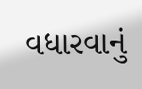વધારવાનું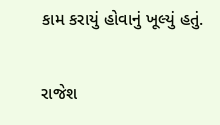કામ કરાયું હોવાનું ખૂલ્યું હતું.

રાજેશ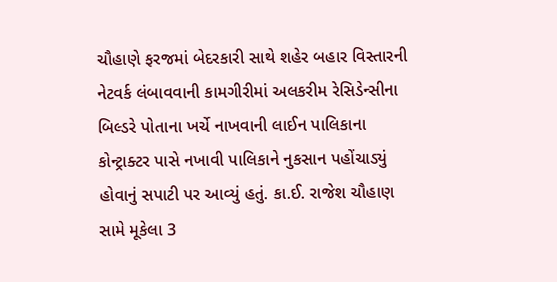ચૌહાણે ફરજમાં બેદરકારી સાથે શહેર બહાર વિસ્તારની નેટવર્ક લંબાવવાની કામગીરીમાં અલકરીમ રેસિડેન્સીના બિલ્ડરે પોતાના ખર્ચે નાખવાની લાઈન પાલિકાના કોન્ટ્રાક્ટર પાસે નખાવી પાલિકાને નુકસાન પહોંચાડ્યું હોવાનું સપાટી પર આવ્યું હતું. કા.ઈ. રાજેશ ચૌહાણ સામે મૂકેલા 3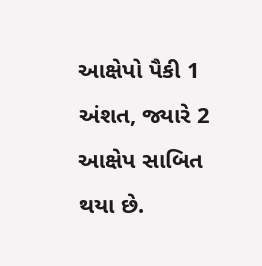આક્ષેપો પૈકી 1 અંશત, જ્યારે 2 આક્ષેપ સાબિત થયા છે.